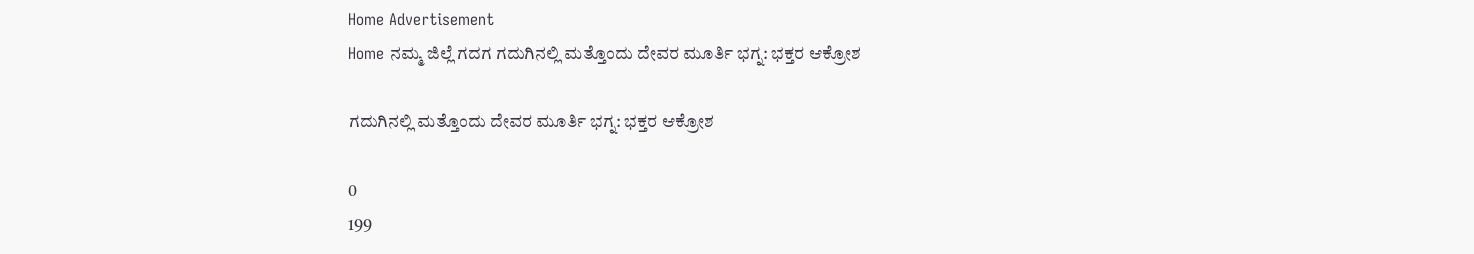Home Advertisement
Home ನಮ್ಮ ಜಿಲ್ಲೆ ಗದಗ ಗದುಗಿನಲ್ಲಿ ಮತ್ತೊಂದು ದೇವರ ಮೂರ್ತಿ ಭಗ್ನ: ಭಕ್ತರ ಆಕ್ರೋಶ

ಗದುಗಿನಲ್ಲಿ ಮತ್ತೊಂದು ದೇವರ ಮೂರ್ತಿ ಭಗ್ನ: ಭಕ್ತರ ಆಕ್ರೋಶ

0
199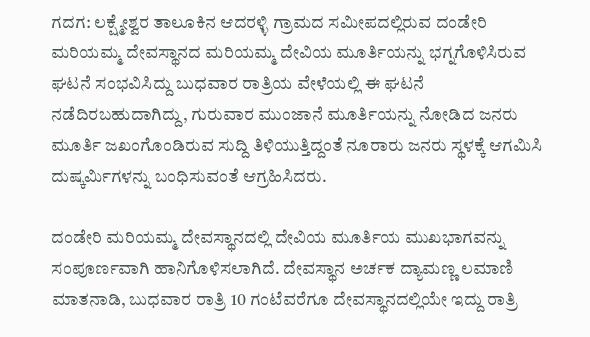ಗದಗ: ಲಕ್ಷ್ಮೇಶ್ವರ ತಾಲೂಕಿನ ಆದರಳ್ಳಿ ಗ್ರಾಮದ ಸಮೀಪದಲ್ಲಿರುವ ದಂಡೇರಿ ಮರಿಯಮ್ಮ ದೇವಸ್ಥಾನದ ಮರಿಯಮ್ಮ ದೇವಿಯ ಮೂರ್ತಿಯನ್ನು ಭಗ್ನಗೊಳಿಸಿರುವ ಘಟನೆ ಸಂಭವಿಸಿದ್ದು ಬುಧವಾರ ರಾತ್ರಿಯ ವೇಳೆಯಲ್ಲಿ ಈ ಘಟನೆ ನಡೆದಿರಬಹುದಾಗಿದ್ದು, ಗುರುವಾರ ಮುಂಜಾನೆ ಮೂರ್ತಿಯನ್ನು ನೋಡಿದ ಜನರು ಮೂರ್ತಿ ಜಖಂಗೊಂಡಿರುವ ಸುದ್ದಿ ತಿಳಿಯುತ್ತಿದ್ದಂತೆ ನೂರಾರು ಜನರು ಸ್ಥಳಕ್ಕೆ ಆಗಮಿಸಿ ದುಷ್ಕರ್ಮಿಗಳನ್ನು ಬಂಧಿಸುವಂತೆ ಆಗ್ರಹಿಸಿದರು.

ದಂಡೇರಿ ಮರಿಯಮ್ಮ ದೇವಸ್ಥಾನದಲ್ಲಿ ದೇವಿಯ ಮೂರ್ತಿಯ ಮುಖಭಾಗವನ್ನು ಸಂಪೂರ್ಣವಾಗಿ ಹಾನಿಗೊಳಿಸಲಾಗಿದೆ. ದೇವಸ್ಥಾನ ಅರ್ಚಕ ದ್ಯಾಮಣ್ಣ ಲಮಾಣಿ ಮಾತನಾಡಿ, ಬುಧವಾರ ರಾತ್ರಿ 10 ಗಂಟೆವರೆಗೂ ದೇವಸ್ಥಾನದಲ್ಲಿಯೇ ಇದ್ದು ರಾತ್ರಿ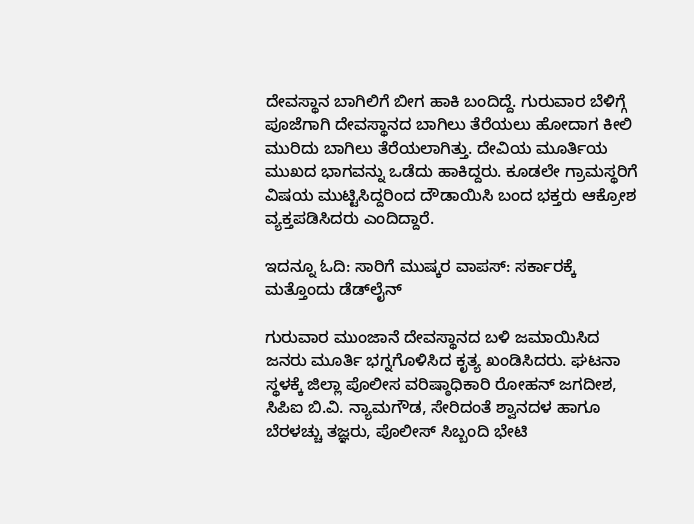ದೇವಸ್ಥಾನ ಬಾಗಿಲಿಗೆ ಬೀಗ ಹಾಕಿ ಬಂದಿದ್ದೆ. ಗುರುವಾರ ಬೆಳಿಗ್ಗೆ ಪೂಜೆಗಾಗಿ ದೇವಸ್ಥಾನದ ಬಾಗಿಲು ತೆರೆಯಲು ಹೋದಾಗ ಕೀಲಿ ಮುರಿದು ಬಾಗಿಲು ತೆರೆಯಲಾಗಿತ್ತು. ದೇವಿಯ ಮೂರ್ತಿಯ ಮುಖದ ಭಾಗವನ್ನು ಒಡೆದು ಹಾಕಿದ್ದರು. ಕೂಡಲೇ ಗ್ರಾಮಸ್ಥರಿಗೆ ವಿಷಯ ಮುಟ್ಟಿಸಿದ್ದರಿಂದ ದೌಡಾಯಿಸಿ ಬಂದ ಭಕ್ತರು ಆಕ್ರೋಶ ವ್ಯಕ್ತಪಡಿಸಿದರು ಎಂದಿದ್ದಾರೆ.

ಇದನ್ನೂ ಓದಿ: ಸಾರಿಗೆ ಮುಷ್ಕರ ವಾಪಸ್: ಸರ್ಕಾರಕ್ಕೆ ಮತ್ತೊಂದು ಡೆಡ್‌ಲೈನ್

ಗುರುವಾರ ಮುಂಜಾನೆ ದೇವಸ್ಥಾನದ ಬಳಿ ಜಮಾಯಿಸಿದ ಜನರು ಮೂರ್ತಿ ಭಗ್ನಗೊಳಿಸಿದ ಕೃತ್ಯ ಖಂಡಿಸಿದರು. ಘಟನಾ ಸ್ಥಳಕ್ಕೆ ಜಿಲ್ಲಾ ಪೊಲೀಸ ವರಿಷ್ಠಾಧಿಕಾರಿ ರೋಹನ್ ಜಗದೀಶ, ಸಿಪಿಐ ಬಿ.ವಿ. ನ್ಯಾಮಗೌಡ, ಸೇರಿದಂತೆ ಶ್ವಾನದಳ ಹಾಗೂ ಬೆರಳಚ್ಚು ತಜ್ಞರು, ಪೊಲೀಸ್ ಸಿಬ್ಬಂದಿ ಭೇಟಿ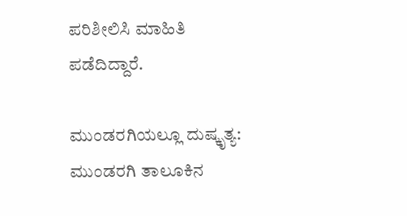ಪರಿಶೀಲಿಸಿ ಮಾಹಿತಿ ಪಡೆದಿದ್ದಾರೆ.

ಮುಂಡರಗಿಯಲ್ಲೂ ದುಷ್ಕೃತ್ಯ: ಮುಂಡರಗಿ ತಾಲೂಕಿನ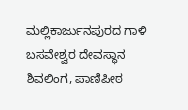ಮಲ್ಲಿಕಾರ್ಜುನಪುರದ ಗಾಳಿ ಬಸವೇಶ್ವರ ದೇವಸ್ಥಾನ ಶಿವಲಿಂಗ, ಪಾಣಿಪೀಠ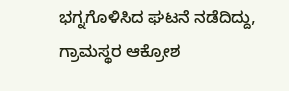ಭಗ್ನಗೊಳಿಸಿದ ಘಟನೆ ನಡೆದಿದ್ದು, ಗ್ರಾಮಸ್ಥರ ಆಕ್ರೋಶ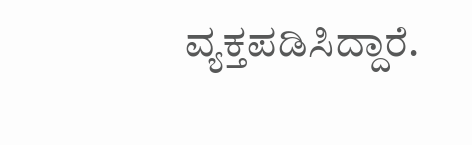ವ್ಯಕ್ತಪಡಿಸಿದ್ದಾರೆ.